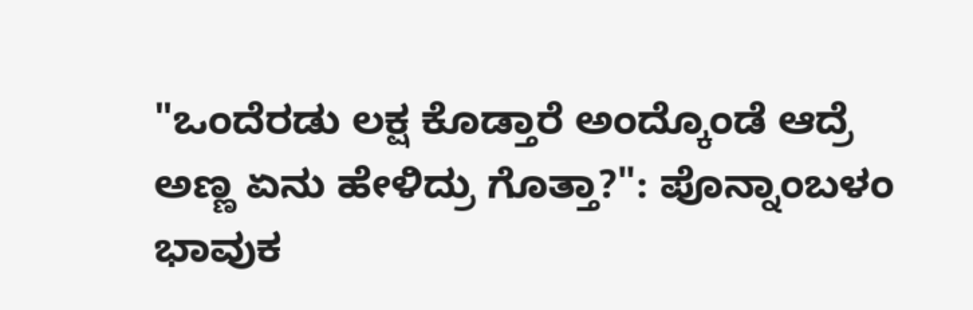"ಒಂದೆರಡು ಲಕ್ಷ ಕೊಡ್ತಾರೆ ಅಂದ್ಕೊಂಡೆ ಆದ್ರೆ ಅಣ್ಣ ಏನು ಹೇಳಿದ್ರು ಗೊತ್ತಾ?": ಪೊನ್ನಾಂಬಳಂ ಭಾವುಕ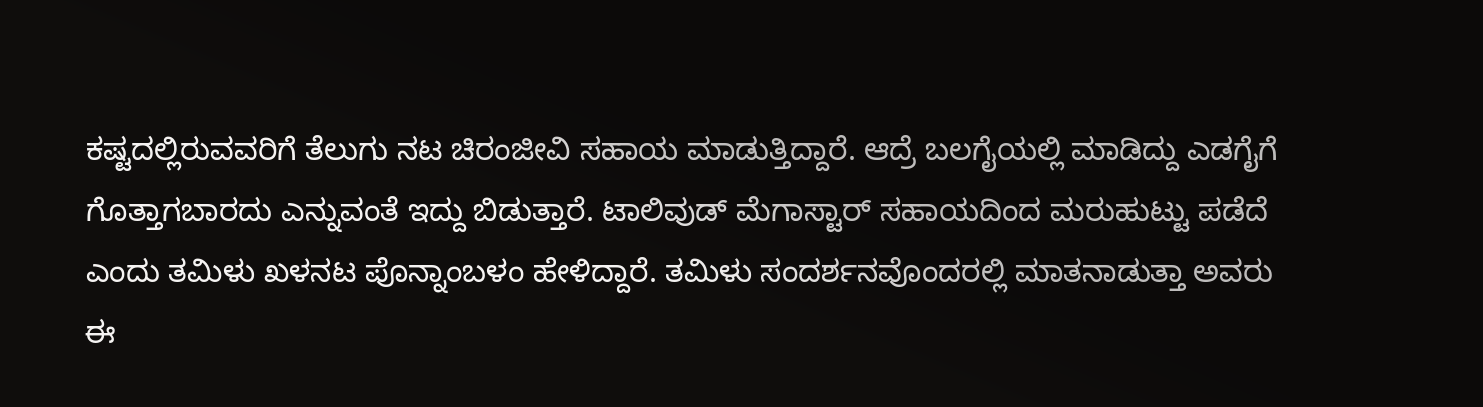ಕಷ್ಟದಲ್ಲಿರುವವರಿಗೆ ತೆಲುಗು ನಟ ಚಿರಂಜೀವಿ ಸಹಾಯ ಮಾಡುತ್ತಿದ್ದಾರೆ. ಆದ್ರೆ ಬಲಗೈಯಲ್ಲಿ ಮಾಡಿದ್ದು ಎಡಗೈಗೆ ಗೊತ್ತಾಗಬಾರದು ಎನ್ನುವಂತೆ ಇದ್ದು ಬಿಡುತ್ತಾರೆ. ಟಾಲಿವುಡ್ ಮೆಗಾಸ್ಟಾರ್ ಸಹಾಯದಿಂದ ಮರುಹುಟ್ಟು ಪಡೆದೆ ಎಂದು ತಮಿಳು ಖಳನಟ ಪೊನ್ನಾಂಬಳಂ ಹೇಳಿದ್ದಾರೆ. ತಮಿಳು ಸಂದರ್ಶನವೊಂದರಲ್ಲಿ ಮಾತನಾಡುತ್ತಾ ಅವರು ಈ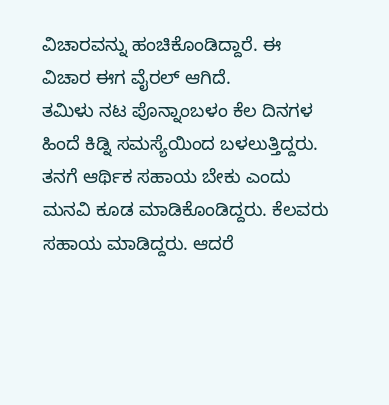ವಿಚಾರವನ್ನು ಹಂಚಿಕೊಂಡಿದ್ದಾರೆ. ಈ ವಿಚಾರ ಈಗ ವೈರಲ್ ಆಗಿದೆ.
ತಮಿಳು ನಟ ಪೊನ್ನಾಂಬಳಂ ಕೆಲ ದಿನಗಳ ಹಿಂದೆ ಕಿಡ್ನಿ ಸಮಸ್ಯೆಯಿಂದ ಬಳಲುತ್ತಿದ್ದರು. ತನಗೆ ಆರ್ಥಿಕ ಸಹಾಯ ಬೇಕು ಎಂದು ಮನವಿ ಕೂಡ ಮಾಡಿಕೊಂಡಿದ್ದರು. ಕೆಲವರು ಸಹಾಯ ಮಾಡಿದ್ದರು. ಆದರೆ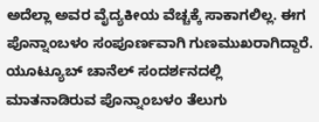ಅದೆಲ್ಲಾ ಅವರ ವೈದ್ಯಕೀಯ ವೆಚ್ಚಕ್ಕೆ ಸಾಕಾಗಲಿಲ್ಲ. ಈಗ ಪೊನ್ನಾಂಬಳಂ ಸಂಪೂರ್ಣವಾಗಿ ಗುಣಮುಖರಾಗಿದ್ದಾರೆ. ಯೂಟ್ಯೂಬ್ ಚಾನೆಲ್ ಸಂದರ್ಶನದಲ್ಲಿ ಮಾತನಾಡಿರುವ ಪೊನ್ನಾಂಬಳಂ ತೆಲುಗು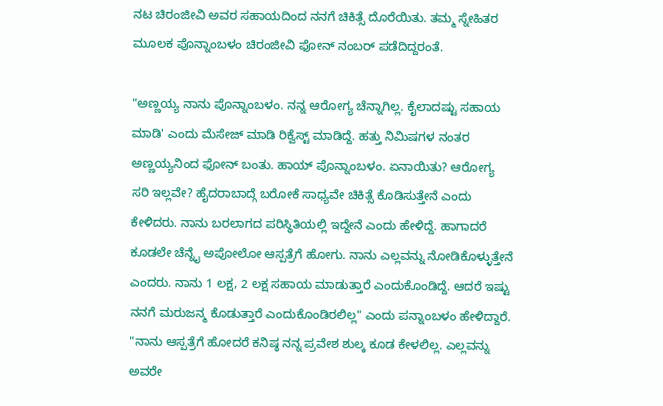ನಟ ಚಿರಂಜೀವಿ ಅವರ ಸಹಾಯದಿಂದ ನನಗೆ ಚಿಕಿತ್ಸೆ ದೊರೆಯಿತು. ತಮ್ಮ ಸ್ನೇಹಿತರ ಮೂಲಕ ಪೊನ್ನಾಂಬಳಂ ಚಿರಂಜೀವಿ ಫೋನ್ ನಂಬರ್ ಪಡೆದಿದ್ದರಂತೆ.

"ಅಣ್ಣಯ್ಯ ನಾನು ಪೊನ್ನಾಂಬಳಂ. ನನ್ನ ಆರೋಗ್ಯ ಚೆನ್ನಾಗಿಲ್ಲ. ಕೈಲಾದಷ್ಟು ಸಹಾಯ ಮಾಡಿ' ಎಂದು ಮೆಸೇಜ್ ಮಾಡಿ ರಿಕ್ವೆಸ್ಟ್ ಮಾಡಿದ್ದೆ. ಹತ್ತು ನಿಮಿಷಗಳ ನಂತರ ಅಣ್ಣಯ್ಯನಿಂದ ಫೋನ್ ಬಂತು. ಹಾಯ್ ಪೊನ್ನಾಂಬಳಂ. ಏನಾಯಿತು? ಆರೋಗ್ಯ ಸರಿ ಇಲ್ಲವೇ? ಹೈದರಾಬಾದ್ಗೆ ಬರೋಕೆ ಸಾಧ್ಯವೇ ಚಿಕಿತ್ಸೆ ಕೊಡಿಸುತ್ತೇನೆ ಎಂದು ಕೇಳಿದರು. ನಾನು ಬರಲಾಗದ ಪರಿಸ್ಥಿತಿಯಲ್ಲಿ ಇದ್ದೇನೆ ಎಂದು ಹೇಳಿದ್ದೆ. ಹಾಗಾದರೆ ಕೂಡಲೇ ಚೆನ್ನೈ ಅಪೋಲೋ ಆಸ್ಪತ್ರೆಗೆ ಹೋಗು. ನಾನು ಎಲ್ಲವನ್ನು ನೋಡಿಕೊಳ್ಳುತ್ತೇನೆ ಎಂದರು. ನಾನು 1 ಲಕ್ಷ, 2 ಲಕ್ಷ ಸಹಾಯ ಮಾಡುತ್ತಾರೆ ಎಂದುಕೊಂಡಿದ್ದೆ. ಆದರೆ ಇಷ್ಟು ನನಗೆ ಮರುಜನ್ಮ ಕೊಡುತ್ತಾರೆ ಎಂದುಕೊಂಡಿರಲಿಲ್ಲ" ಎಂದು ಪನ್ನಾಂಬಳಂ ಹೇಳಿದ್ದಾರೆ.
"ನಾನು ಆಸ್ಪತ್ರೆಗೆ ಹೋದರೆ ಕನಿಷ್ಠ ನನ್ನ ಪ್ರವೇಶ ಶುಲ್ಕ ಕೂಡ ಕೇಳಲಿಲ್ಲ. ಎಲ್ಲವನ್ನು ಅವರೇ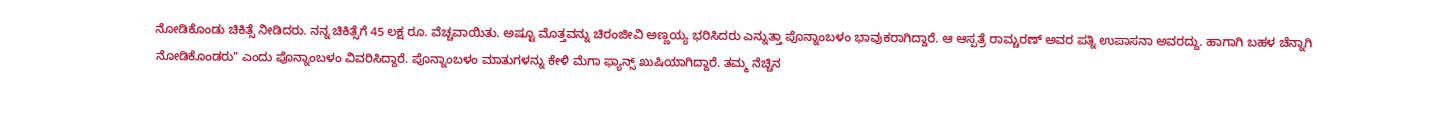ನೋಡಿಕೊಂಡು ಚಿಕಿತ್ಸೆ ನೀಡಿದರು. ನನ್ನ ಚಿಕಿತ್ಸೆಗೆ 45 ಲಕ್ಷ ರೂ. ವೆಚ್ಚವಾಯಿತು. ಅಷ್ಟೂ ಮೊತ್ತವನ್ನು ಚಿರಂಜೀವಿ ಅಣ್ಣಯ್ಯ ಭರಿಸಿದರು ಎನ್ನುತ್ತಾ ಪೊನ್ನಾಂಬಳಂ ಭಾವುಕರಾಗಿದ್ದಾರೆ. ಆ ಆಸ್ಪತ್ರೆ ರಾಮ್ಚರಣ್ ಅವರ ಪತ್ನಿ ಉಪಾಸನಾ ಅವರದ್ದು. ಹಾಗಾಗಿ ಬಹಳ ಚೆನ್ನಾಗಿ ನೋಡಿಕೊಂಡರು" ಎಂದು ಪೊನ್ನಾಂಬಳಂ ವಿವರಿಸಿದ್ದಾರೆ. ಪೊನ್ನಾಂಬಳಂ ಮಾತುಗಳನ್ನು ಕೇಳಿ ಮೆಗಾ ಫ್ಯಾನ್ಸ್ ಖುಷಿಯಾಗಿದ್ದಾರೆ. ತಮ್ಮ ನೆಚ್ಚಿನ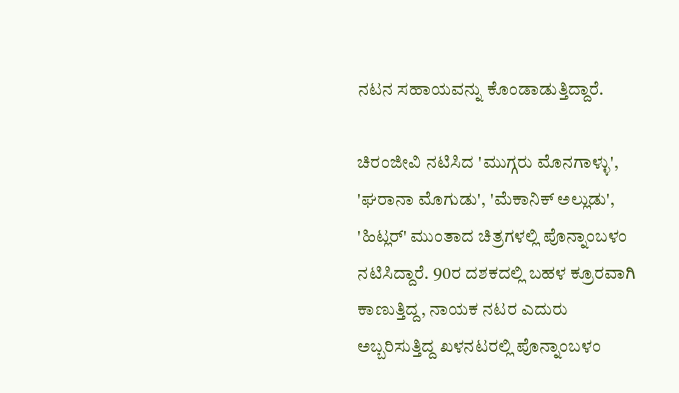ನಟನ ಸಹಾಯವನ್ನು ಕೊಂಡಾಡುತ್ತಿದ್ದಾರೆ.

ಚಿರಂಜೀವಿ ನಟಿಸಿದ 'ಮುಗ್ಗರು ಮೊನಗಾಳ್ಳು', 'ಘರಾನಾ ಮೊಗುಡು', 'ಮೆಕಾನಿಕ್ ಅಲ್ಲುಡು', 'ಹಿಟ್ಲರ್' ಮುಂತಾದ ಚಿತ್ರಗಳಲ್ಲಿ ಪೊನ್ನಾಂಬಳಂ ನಟಿಸಿದ್ದಾರೆ. 90ರ ದಶಕದಲ್ಲಿ ಬಹಳ ಕ್ರೂರವಾಗಿ ಕಾಣುತ್ತಿದ್ದ, ನಾಯಕ ನಟರ ಎದುರು ಅಬ್ಬರಿಸುತ್ತಿದ್ದ ಖಳನಟರಲ್ಲಿ ಪೊನ್ನಾಂಬಳಂ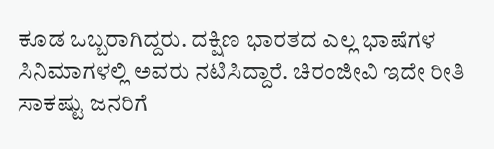ಕೂಡ ಒಬ್ಬರಾಗಿದ್ದರು. ದಕ್ಷಿಣ ಭಾರತದ ಎಲ್ಲ ಭಾಷೆಗಳ ಸಿನಿಮಾಗಳಲ್ಲಿ ಅವರು ನಟಿಸಿದ್ದಾರೆ. ಚಿರಂಜೀವಿ ಇದೇ ರೀತಿ ಸಾಕಷ್ಟು ಜನರಿಗೆ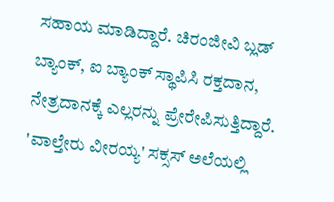ಸಹಾಯ ಮಾಡಿದ್ದಾರೆ. ಚಿರಂಜೀವಿ ಬ್ಲಡ್ ಬ್ಯಾಂಕ್, ಐ ಬ್ಯಾಂಕ್ ಸ್ಥಾಪಿಸಿ ರಕ್ತದಾನ, ನೇತ್ರದಾನಕ್ಕೆ ಎಲ್ಲರನ್ನು ಪ್ರೇರೇಪಿಸುತ್ತಿದ್ದಾರೆ.
'ವಾಲ್ತೇರು ವೀರಯ್ಯ' ಸಕ್ಸಸ್ ಅಲೆಯಲ್ಲಿ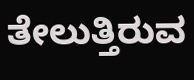ತೇಲುತ್ತಿರುವ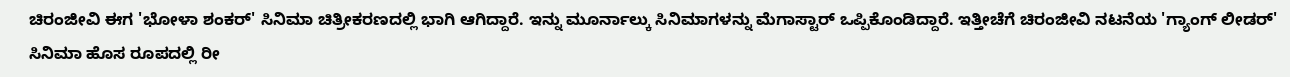ಚಿರಂಜೀವಿ ಈಗ 'ಭೋಳಾ ಶಂಕರ್' ಸಿನಿಮಾ ಚಿತ್ರೀಕರಣದಲ್ಲಿ ಭಾಗಿ ಆಗಿದ್ದಾರೆ. ಇನ್ನು ಮೂರ್ನಾಲ್ಕು ಸಿನಿಮಾಗಳನ್ನು ಮೆಗಾಸ್ಟಾರ್ ಒಪ್ಪಿಕೊಂಡಿದ್ದಾರೆ. ಇತ್ತೀಚೆಗೆ ಚಿರಂಜೀವಿ ನಟನೆಯ 'ಗ್ಯಾಂಗ್ ಲೀಡರ್' ಸಿನಿಮಾ ಹೊಸ ರೂಪದಲ್ಲಿ ರೀ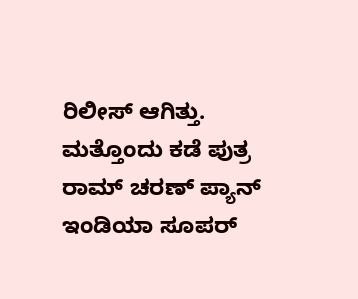ರಿಲೀಸ್ ಆಗಿತ್ತು. ಮತ್ತೊಂದು ಕಡೆ ಪುತ್ರ ರಾಮ್ ಚರಣ್ ಪ್ಯಾನ್ ಇಂಡಿಯಾ ಸೂಪರ್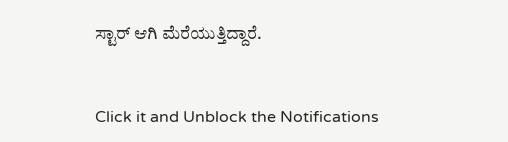ಸ್ಟಾರ್ ಆಗಿ ಮೆರೆಯುತ್ತಿದ್ದಾರೆ.


Click it and Unblock the Notifications